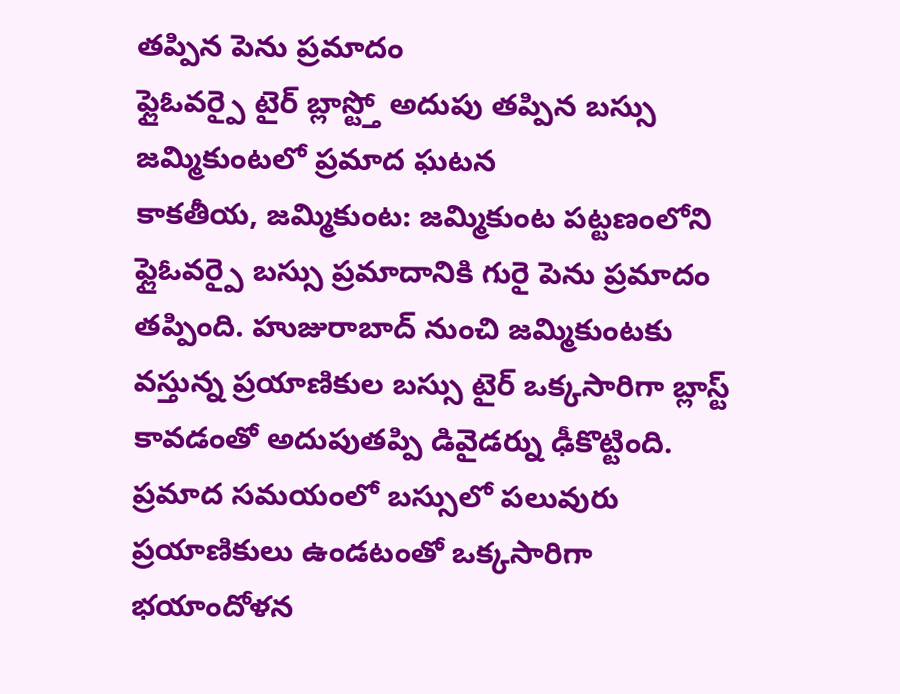తప్పిన పెను ప్రమాదం
ఫ్లైఓవర్పై టైర్ బ్లాస్ట్తో అదుపు తప్పిన బస్సు
జమ్మికుంటలో ప్రమాద ఘటన
కాకతీయ, జమ్మికుంట: జమ్మికుంట పట్టణంలోని ఫ్లైఓవర్పై బస్సు ప్రమాదానికి గురై పెను ప్రమాదం తప్పింది. హుజురాబాద్ నుంచి జమ్మికుంటకు వస్తున్న ప్రయాణికుల బస్సు టైర్ ఒక్కసారిగా బ్లాస్ట్ కావడంతో అదుపుతప్పి డివైడర్ను ఢీకొట్టింది. ప్రమాద సమయంలో బస్సులో పలువురు ప్రయాణికులు ఉండటంతో ఒక్కసారిగా భయాందోళన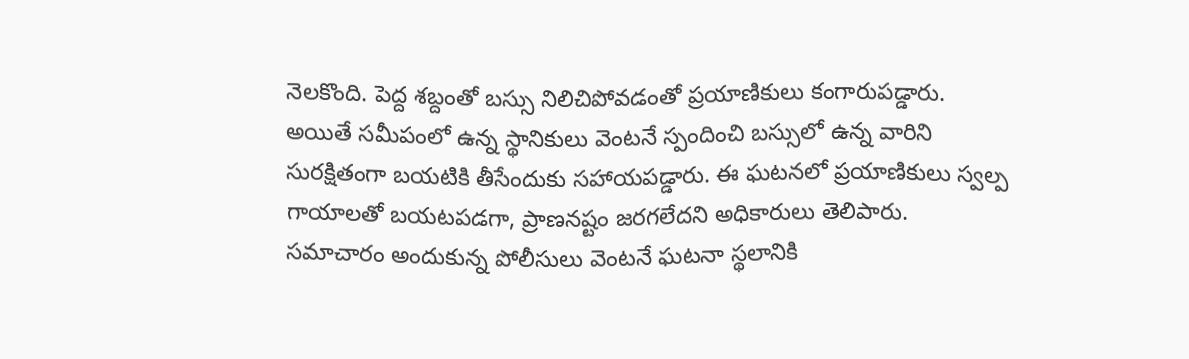నెలకొంది. పెద్ద శబ్దంతో బస్సు నిలిచిపోవడంతో ప్రయాణికులు కంగారుపడ్డారు. అయితే సమీపంలో ఉన్న స్థానికులు వెంటనే స్పందించి బస్సులో ఉన్న వారిని సురక్షితంగా బయటికి తీసేందుకు సహాయపడ్డారు. ఈ ఘటనలో ప్రయాణికులు స్వల్ప గాయాలతో బయటపడగా, ప్రాణనష్టం జరగలేదని అధికారులు తెలిపారు. సమాచారం అందుకున్న పోలీసులు వెంటనే ఘటనా స్థలానికి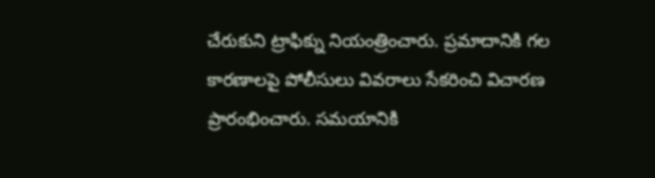చేరుకుని ట్రాఫిక్ను నియంత్రించారు. ప్రమాదానికి గల కారణాలపై పోలీసులు వివరాలు సేకరించి విచారణ ప్రారంభించారు. సమయానికి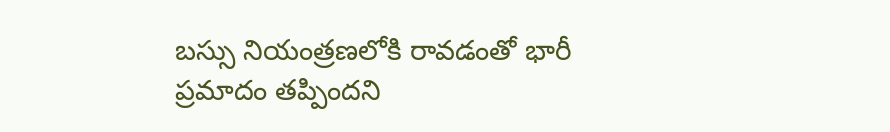బస్సు నియంత్రణలోకి రావడంతో భారీ ప్రమాదం తప్పిందని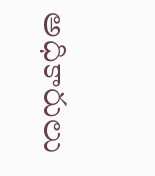అధికారులు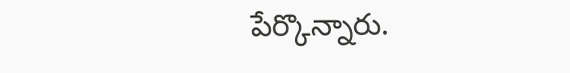పేర్కొన్నారు.